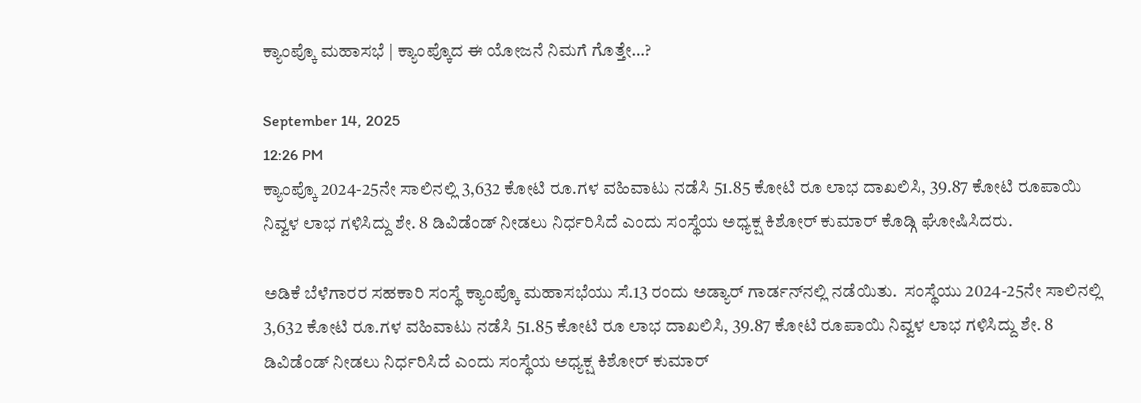ಕ್ಯಾಂಪ್ಕೊ ಮಹಾಸಭೆ | ಕ್ಯಾಂಪ್ಕೊದ ಈ ಯೋಜನೆ ನಿಮಗೆ ಗೊತ್ತೇ…?

September 14, 2025
12:26 PM
ಕ್ಯಾಂಪ್ಕೊ 2024-25ನೇ ಸಾಲಿನಲ್ಲಿ 3,632 ಕೋಟಿ ರೂ.ಗಳ ವಹಿವಾಟು ನಡೆಸಿ 51.85 ಕೋಟಿ ರೂ ಲಾಭ ದಾಖಲಿಸಿ, 39.87 ಕೋಟಿ ರೂಪಾಯಿ ನಿವ್ವಳ ಲಾಭ ಗಳಿಸಿದ್ದು ಶೇ. 8 ಡಿವಿಡೆಂಡ್‌ ನೀಡಲು ನಿರ್ಧರಿಸಿದೆ ಎಂದು ಸಂಸ್ಥೆಯ ಅಧ್ಯಕ್ಷ ಕಿಶೋರ್‌ ಕುಮಾರ್‌ ಕೊಡ್ಗಿ ಘೋಷಿಸಿದರು.

ಅಡಿಕೆ ಬೆಳೆಗಾರರ ಸಹಕಾರಿ ಸಂಸ್ಥೆ ಕ್ಯಾಂಪ್ಕೊ ಮಹಾಸಭೆಯು ಸೆ.13 ರಂದು ಅಡ್ಯಾರ್‌ ಗಾರ್ಡನ್‌ನಲ್ಲಿ ನಡೆಯಿತು.  ಸಂಸ್ಥೆಯು 2024-25ನೇ ಸಾಲಿನಲ್ಲಿ 3,632 ಕೋಟಿ ರೂ.ಗಳ ವಹಿವಾಟು ನಡೆಸಿ 51.85 ಕೋಟಿ ರೂ ಲಾಭ ದಾಖಲಿಸಿ, 39.87 ಕೋಟಿ ರೂಪಾಯಿ ನಿವ್ವಳ ಲಾಭ ಗಳಿಸಿದ್ದು ಶೇ. 8 ಡಿವಿಡೆಂಡ್‌ ನೀಡಲು ನಿರ್ಧರಿಸಿದೆ ಎಂದು ಸಂಸ್ಥೆಯ ಅಧ್ಯಕ್ಷ ಕಿಶೋರ್‌ ಕುಮಾರ್‌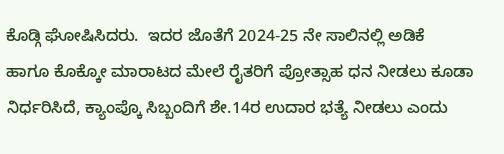ಕೊಡ್ಗಿ ಘೋಷಿಸಿದರು.  ಇದರ ಜೊತೆಗೆ 2024-25 ನೇ ಸಾಲಿನಲ್ಲಿ ಅಡಿಕೆ  ಹಾಗೂ ಕೊಕ್ಕೋ ಮಾರಾಟದ ಮೇಲೆ ರೈತರಿಗೆ ಪ್ರೋತ್ಸಾಹ ಧನ ನೀಡಲು ಕೂಡಾ ನಿರ್ಧರಿಸಿದೆ, ಕ್ಯಾಂಪ್ಕೊ ಸಿಬ್ಬಂದಿಗೆ ಶೇ.14ರ ಉದಾರ ಭತ್ಯೆ ನೀಡಲು ಎಂದು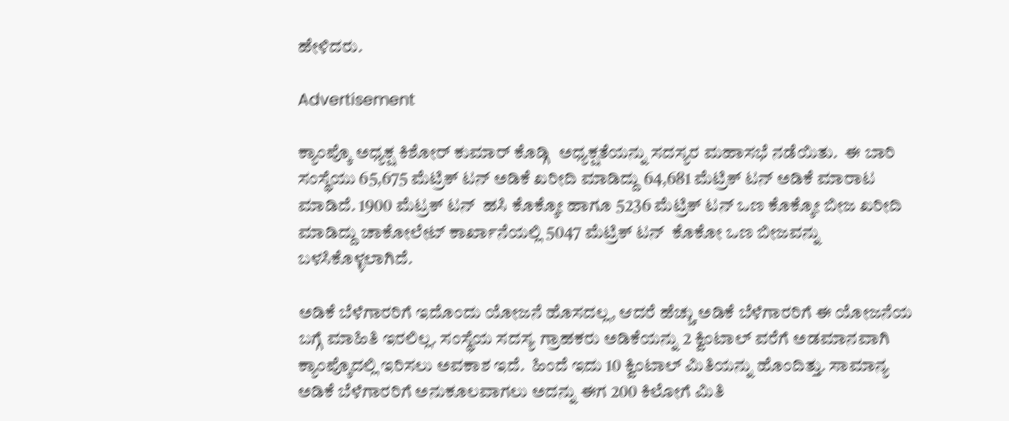ಹೇಳಿದರು.

Advertisement

ಕ್ಯಾಂಪ್ಕೊ ಅಧ್ಯಕ್ಷ ಕಿಶೋರ್‌ ಕುಮಾರ್‌ ಕೊಡ್ಗಿ  ಅಧ್ಯಕ್ಷತೆಯನ್ನು ಸದಸ್ಯರ ಮಹಾಸಭೆ ನಡೆಯಿತು.  ಈ ಬಾರಿ ಸಂಸ್ಥೆಯು 65,675 ಮೆಟ್ರಿಕ್‌ ಟನ್‌ ಅಡಿಕೆ ಖರೀದಿ ಮಾಡಿದ್ದು 64,681 ಮೆಟ್ರಿಕ್‌ ಟನ್‌ ಅಡಿಕೆ ಮಾರಾಟ ಮಾಡಿದೆ. 1900 ಮೆಟ್ರಕ್‌ ಟನ್‌  ಹಸಿ ಕೊಕ್ಕೋ ಹಾಗೂ 5236 ಮೆಟ್ರಿಕ್‌ ಟನ್‌ ಒಣ ಕೊಕ್ಕೋ ಬೀಜ ಖರೀದಿ ಮಾಡಿದ್ದು ಚಾಕೋಲೇಟ್‌ ಕಾರ್ಖಾನೆಯಲ್ಲಿ 5047 ಮೆಟ್ರಿಕ್‌ ಟನ್‌  ಕೊಕೋ ಒಣ ಬೀಜವನ್ನು ಬಳಸಿಕೊಳ್ಳಲಾಗಿದೆ.

ಅಡಿಕೆ ಬೆಳೆಗಾರರಿಗೆ ಇದೊಂದು ಯೋಜನೆ ಹೊಸದಲ್ಲ, ಆದರೆ ಹೆಚ್ಚು ಅಡಿಕೆ ಬೆಳೆಗಾರರಿಗೆ ಈ ಯೋಜನೆಯ ಬಗ್ಗೆ ಮಾಹಿತಿ ಇರಲಿಲ್ಲ. ಸಂಸ್ಥೆಯ ಸದಸ್ಯ ಗ್ರಾಹಕರು ಅಡಿಕೆಯನ್ನು 2 ಕ್ವಿಂಟಾಲ್ ವರೆಗೆ ಅಡಮಾನವಾಗಿ ಕ್ಯಾಂಪ್ಕೊದಲ್ಲಿ ಇರಿಸಲು ಅವಕಾಶ ಇದೆ.  ಹಿಂದೆ ಇದು 10 ಕ್ವಿಂಟಾಲ್ ಮಿತಿಯನ್ನು ಹೊಂದಿತ್ತು. ಸಾಮಾನ್ಯ ಅಡಿಕೆ ಬೆಳೆಗಾರರಿಗೆ ಅನುಕೂಲವಾಗಲು ಅದನ್ನು ಈಗ 200 ಕಿಲೋಗೆ ಮಿತಿ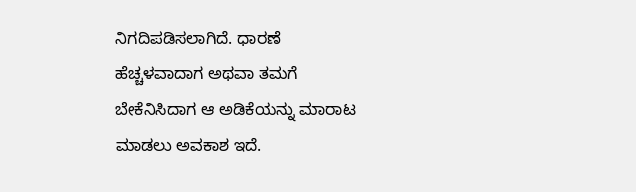ನಿಗದಿಪಡಿಸಲಾಗಿದೆ. ಧಾರಣೆ ಹೆಚ್ಚಳವಾದಾಗ ಅಥವಾ ತಮಗೆ ಬೇಕೆನಿಸಿದಾಗ ಆ ಅಡಿಕೆಯನ್ನು ಮಾರಾಟ ಮಾಡಲು ಅವಕಾಶ ಇದೆ.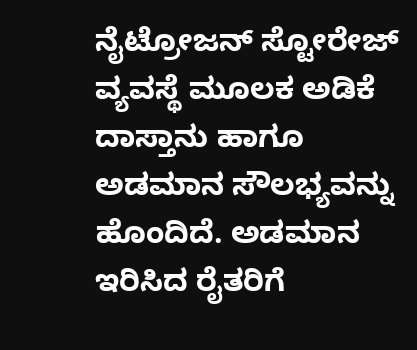ನೈಟ್ರೋಜನ್ ಸ್ಟೋರೇಜ್ ವ್ಯವಸ್ಥೆ ಮೂಲಕ ಅಡಿಕೆ ದಾಸ್ತಾನು ಹಾಗೂ ಅಡಮಾನ ಸೌಲಭ್ಯವನ್ನು ಹೊಂದಿದೆ. ಅಡಮಾನ ಇರಿಸಿದ ರೈತರಿಗೆ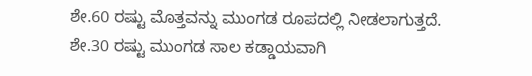ಶೇ.60 ರಷ್ಟು ಮೊತ್ತವನ್ನು ಮುಂಗಡ ರೂಪದಲ್ಲಿ ನೀಡಲಾಗುತ್ತದೆ. ಶೇ.30 ರಷ್ಟು ಮುಂಗಡ ಸಾಲ ಕಡ್ಡಾಯವಾಗಿ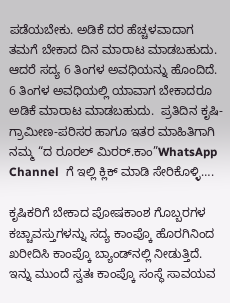ಪಡೆಯಬೇಕು. ಅಡಿಕೆ ದರ ಹೆಚ್ಚಳವಾದಾಗ ತಮಗೆ ಬೇಕಾದ ದಿನ ಮಾರಾಟ ಮಾಡಬಹುದು. ಆದರೆ ಸದ್ಯ 6 ತಿಂಗಳ ಅವಧಿಯನ್ನು ಹೊಂದಿದೆ. 6 ತಿಂಗಳ ಅವಧಿಯಲ್ಲಿ ಯಾವಾಗ ಬೇಕಾದರೂ ಅಡಿಕೆ ಮಾರಾಟ ಮಾಡಬಹುದು.  ಪ್ರತಿದಿನ ಕೃಷಿ-ಗ್ರಾಮೀಣ-ಪರಿಸರ ಹಾಗೂ ಇತರ ಮಾಹಿತಿಗಾಗಿ  ನಮ್ಮ “ದ ರೂರಲ್‌ ಮಿರರ್.ಕಾಂ”WhatsApp Channel  ಗೆ ಇಲ್ಲಿ ಕ್ಲಿಕ್‌ ಮಾಡಿ ಸೇರಿಕೊಳ್ಳಿ….

ಕೃಷಿಕರಿಗೆ ಬೇಕಾದ ಪೋಷಕಾಂಶ ಗೊಬ್ಬರಗಳ ಕಚ್ಚಾವಸ್ತುಗಳನ್ನು ಸದ್ಯ ಕಾಂಪ್ಕೊ ಹೊರಗಿನಿಂದ ಖರೀದಿಸಿ ಕಾಂಪ್ಕೊ ಬ್ಯಾಂಡ್‌ನಲ್ಲಿ ನೀಡುತ್ತಿದೆ. ಇನ್ನು ಮುಂದೆ ಸ್ವತಃ ಕಾಂಪ್ಕೊ ಸಂಸ್ಥೆ ಸಾವಯವ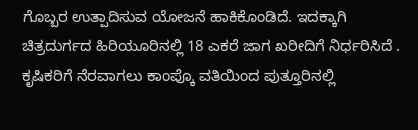ಗೊಬ್ಬರ ಉತ್ಪಾದಿಸುವ ಯೋಜನೆ ಹಾಕಿಕೊಂಡಿದೆ. ಇದಕ್ಕಾಗಿ ಚಿತ್ರದುರ್ಗದ ಹಿರಿಯೂರಿನಲ್ಲಿ 18 ಎಕರೆ ಜಾಗ ಖರೀದಿಗೆ ನಿರ್ಧರಿಸಿದೆ . ಕೃಷಿಕರಿಗೆ ನೆರವಾಗಲು ಕಾಂಪ್ಕೊ ವತಿಯಿಂದ ಪುತ್ತೂರಿನಲ್ಲಿ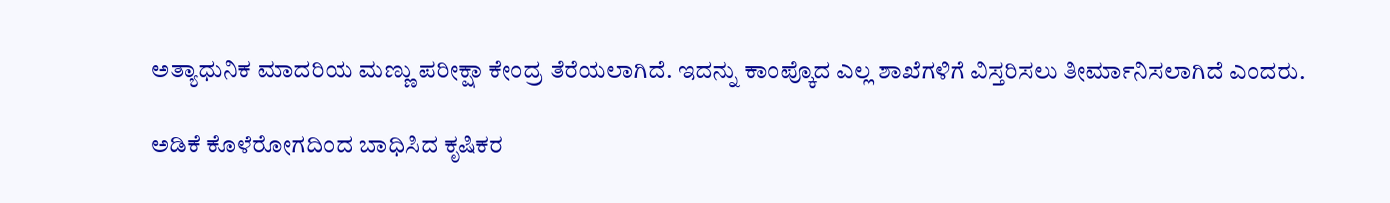ಅತ್ಯಾಧುನಿಕ ಮಾದರಿಯ ಮಣ್ಣು ಪರೀಕ್ಷಾ ಕೇಂದ್ರ ತೆರೆಯಲಾಗಿದೆ. ಇದನ್ನು ಕಾಂಪ್ಕೊದ ಎಲ್ಲ ಶಾಖೆಗಳಿಗೆ ವಿಸ್ತರಿಸಲು ತೀರ್ಮಾನಿಸಲಾಗಿದೆ ಎಂದರು.

ಅಡಿಕೆ ಕೊಳೆರೋಗದಿಂದ ಬಾಧಿಸಿದ ಕೃಷಿಕರ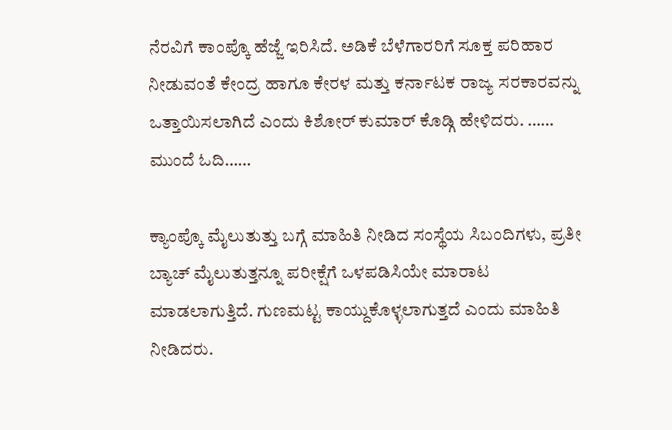ನೆರವಿಗೆ ಕಾಂಪ್ಕೊ ಹೆಜ್ಜೆ ಇರಿಸಿದೆ. ಅಡಿಕೆ ಬೆಳೆಗಾರರಿಗೆ ಸೂಕ್ತ ಪರಿಹಾರ ನೀಡುವಂತೆ ಕೇಂದ್ರ ಹಾಗೂ ಕೇರಳ ಮತ್ತು ಕರ್ನಾಟಕ ರಾಜ್ಯ ಸರಕಾರವನ್ನು ಒತ್ತಾಯಿಸಲಾಗಿದೆ ಎಂದು ಕಿಶೋರ್‌ ಕುಮಾರ್‌ ಕೊಡ್ಗಿ ಹೇಳಿದರು. …… ಮುಂದೆ ಓದಿ……

ಕ್ಯಾಂಪ್ಕೊ ಮೈಲುತುತ್ತು ಬಗ್ಗೆ ಮಾಹಿತಿ ನೀಡಿದ ಸಂಸ್ಥೆಯ ಸಿಬಂದಿಗಳು, ಪ್ರತೀ ಬ್ಯಾಚ್‌ ಮೈಲುತುತ್ತನ್ನೂ ಪರೀಕ್ಷೆಗೆ ಒಳಪಡಿಸಿಯೇ ಮಾರಾಟ ಮಾಡಲಾಗುತ್ತಿದೆ. ಗುಣಮಟ್ಟ ಕಾಯ್ದುಕೊಳ್ಳಲಾಗುತ್ತದೆ ಎಂದು ಮಾಹಿತಿ ನೀಡಿದರು.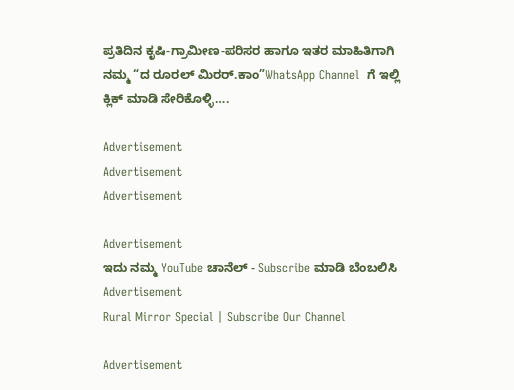ಪ್ರತಿದಿನ ಕೃಷಿ-ಗ್ರಾಮೀಣ-ಪರಿಸರ ಹಾಗೂ ಇತರ ಮಾಹಿತಿಗಾಗಿ  ನಮ್ಮ “ದ ರೂರಲ್‌ ಮಿರರ್.ಕಾಂ”WhatsApp Channel  ಗೆ ಇಲ್ಲಿ ಕ್ಲಿಕ್‌ ಮಾಡಿ ಸೇರಿಕೊಳ್ಳಿ….

Advertisement
Advertisement
Advertisement

Advertisement
ಇದು ನಮ್ಮ YouTube ಚಾನೆಲ್ - Subscribe ಮಾಡಿ ಬೆಂಬಲಿಸಿ
Advertisement
Rural Mirror Special | Subscribe Our Channel

Advertisement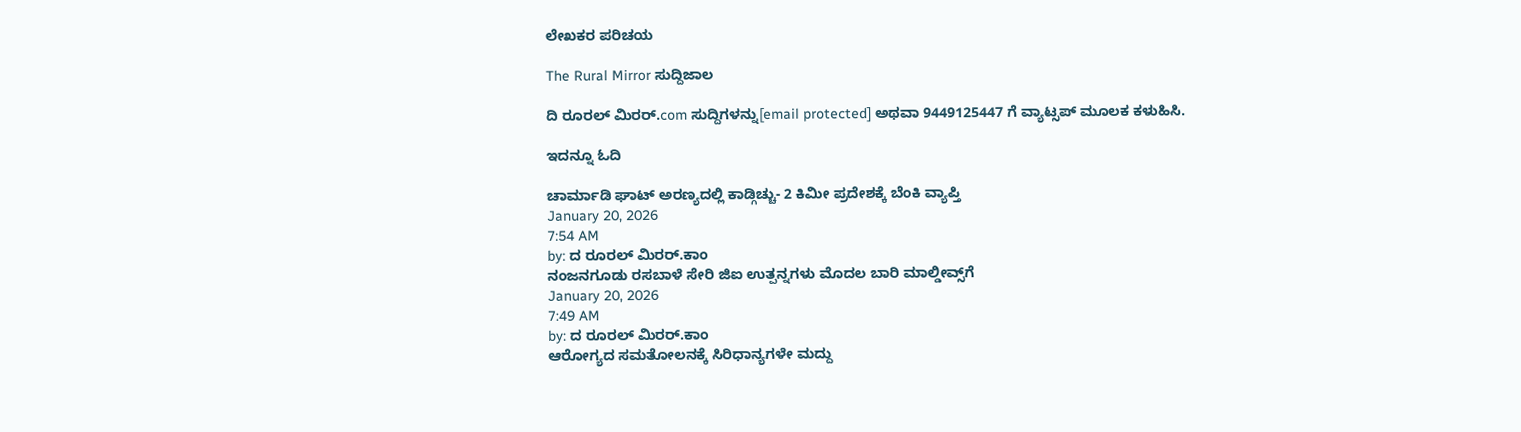ಲೇಖಕರ ಪರಿಚಯ

The Rural Mirror ಸುದ್ದಿಜಾಲ

ದಿ ರೂರಲ್‌ ಮಿರರ್.com ಸುದ್ದಿಗಳನ್ನು[email protected] ಅಥವಾ 9449125447 ಗೆ ವ್ಯಾಟ್ಸಪ್ ಮೂಲಕ ಕಳುಹಿಸಿ.

ಇದನ್ನೂ ಓದಿ

ಚಾರ್ಮಾಡಿ ಘಾಟ್ ಅರಣ್ಯದಲ್ಲಿ ಕಾಡ್ಗಿಚ್ಚು- 2 ಕಿಮೀ ಪ್ರದೇಶಕ್ಕೆ ಬೆಂಕಿ ವ್ಯಾಪ್ತಿ
January 20, 2026
7:54 AM
by: ದ ರೂರಲ್ ಮಿರರ್.ಕಾಂ
ನಂಜನಗೂಡು ರಸಬಾಳೆ ಸೇರಿ ಜಿಐ ಉತ್ಪನ್ನಗಳು ಮೊದಲ ಬಾರಿ ಮಾಲ್ಡೀವ್ಸ್‌ಗೆ
January 20, 2026
7:49 AM
by: ದ ರೂರಲ್ ಮಿರರ್.ಕಾಂ
ಆರೋಗ್ಯದ ಸಮತೋಲನಕ್ಕೆ ಸಿರಿಧಾನ್ಯಗಳೇ ಮದ್ದು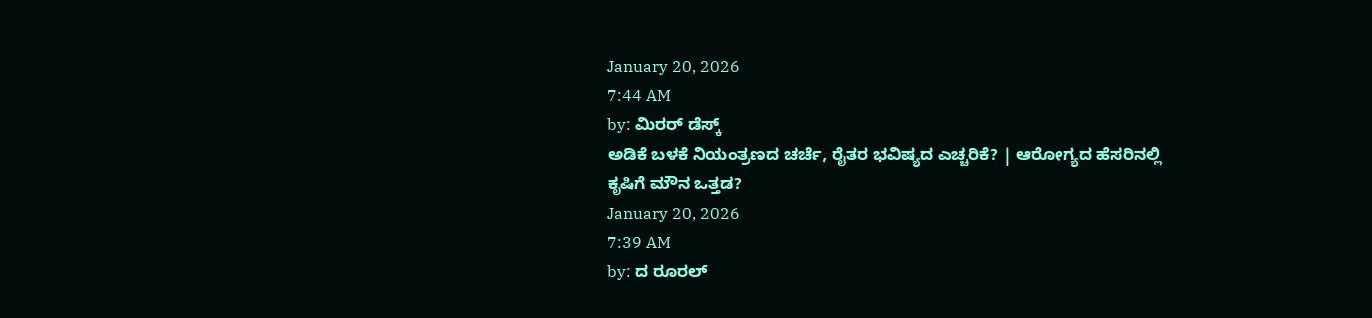January 20, 2026
7:44 AM
by: ಮಿರರ್‌ ಡೆಸ್ಕ್
ಅಡಿಕೆ ಬಳಕೆ ನಿಯಂತ್ರಣದ ಚರ್ಚೆ, ರೈತರ ಭವಿಷ್ಯದ ಎಚ್ಚರಿಕೆ? | ಆರೋಗ್ಯದ ಹೆಸರಿನಲ್ಲಿ ಕೃಷಿಗೆ ಮೌನ ಒತ್ತಡ?
January 20, 2026
7:39 AM
by: ದ ರೂರಲ್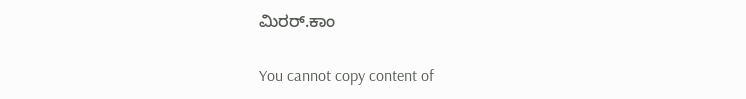ಮಿರರ್.ಕಾಂ

You cannot copy content of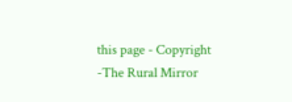this page - Copyright -The Rural Mirror